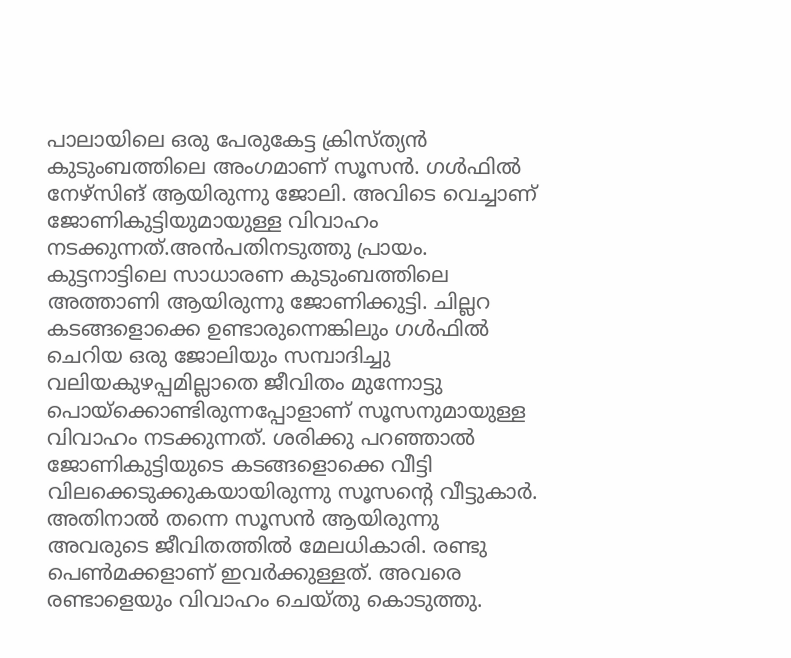പാലായിലെ ഒരു പേരുകേട്ട ക്രിസ്ത്യൻ കുടുംബത്തിലെ അംഗമാണ് സൂസൻ. ഗൾഫിൽ നേഴ്സിങ് ആയിരുന്നു ജോലി. അവിടെ വെച്ചാണ് ജോണികുട്ടിയുമായുള്ള വിവാഹം നടക്കുന്നത്.അൻപതിനടുത്തു പ്രായം.
കുട്ടനാട്ടിലെ സാധാരണ കുടുംബത്തിലെ അത്താണി ആയിരുന്നു ജോണിക്കുട്ടി. ചില്ലറ കടങ്ങളൊക്കെ ഉണ്ടാരുന്നെങ്കിലും ഗൾഫിൽ ചെറിയ ഒരു ജോലിയും സമ്പാദിച്ചു വലിയകുഴപ്പമില്ലാതെ ജീവിതം മുന്നോട്ടു പൊയ്ക്കൊണ്ടിരുന്നപ്പോളാണ് സൂസനുമായുള്ള വിവാഹം നടക്കുന്നത്. ശരിക്കു പറഞ്ഞാൽ ജോണികുട്ടിയുടെ കടങ്ങളൊക്കെ വീട്ടി വിലക്കെടുക്കുകയായിരുന്നു സൂസന്റെ വീട്ടുകാർ. അതിനാൽ തന്നെ സൂസൻ ആയിരുന്നു അവരുടെ ജീവിതത്തിൽ മേലധികാരി. രണ്ടു പെൺമക്കളാണ് ഇവർക്കുള്ളത്. അവരെ രണ്ടാളെയും വിവാഹം ചെയ്തു കൊടുത്തു.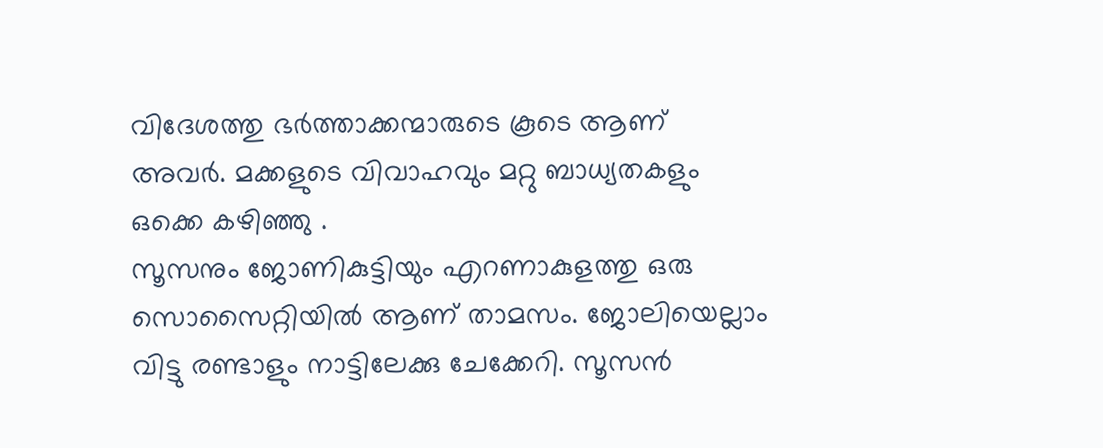വിദേശത്തു ഭർത്താക്കന്മാരുടെ കൂടെ ആണ് അവർ. മക്കളുടെ വിവാഹവും മറ്റു ബാധ്യതകളും ഒക്കെ കഴിഞ്ഞു .
സൂസനും ജോണികുട്ടിയും എറണാകുളത്തു ഒരു സൊസൈറ്റിയിൽ ആണ് താമസം. ജോലിയെല്ലാം വിട്ടു രണ്ടാളും നാട്ടിലേക്കു ചേക്കേറി. സൂസൻ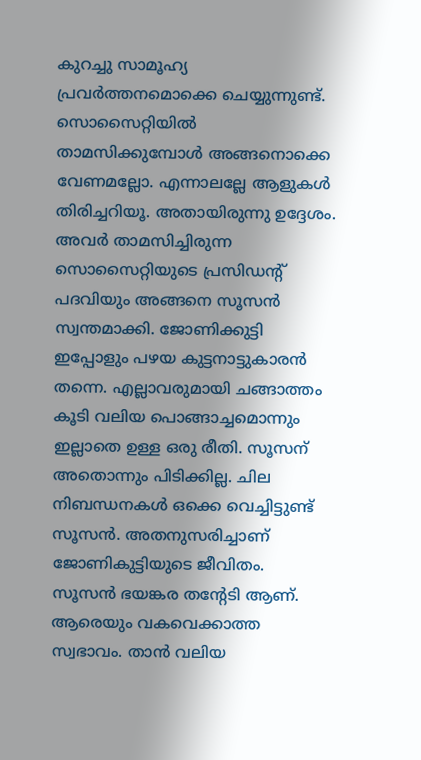കുറച്ചു സാമൂഹ്യ പ്രവർത്തനമൊക്കെ ചെയ്യുന്നുണ്ട്. സൊസൈറ്റിയിൽ താമസിക്കുമ്പോൾ അങ്ങനൊക്കെ വേണമല്ലോ. എന്നാലല്ലേ ആളുകൾ തിരിച്ചറിയൂ. അതായിരുന്നു ഉദ്ദേശം. അവർ താമസിച്ചിരുന്ന സൊസൈറ്റിയുടെ പ്രസിഡന്റ് പദവിയും അങ്ങനെ സൂസൻ സ്വന്തമാക്കി. ജോണിക്കുട്ടി ഇപ്പോളും പഴയ കുട്ടനാട്ടുകാരൻ തന്നെ. എല്ലാവരുമായി ചങ്ങാത്തം കൂടി വലിയ പൊങ്ങാച്ചമൊന്നും ഇല്ലാതെ ഉള്ള ഒരു രീതി. സൂസന് അതൊന്നും പിടിക്കില്ല. ചില നിബന്ധനകൾ ഒക്കെ വെച്ചിട്ടുണ്ട് സൂസൻ. അതനുസരിച്ചാണ് ജോണികുട്ടിയുടെ ജീവിതം.
സൂസൻ ഭയങ്കര തന്റേടി ആണ്. ആരെയും വകവെക്കാത്ത സ്വഭാവം. താൻ വലിയ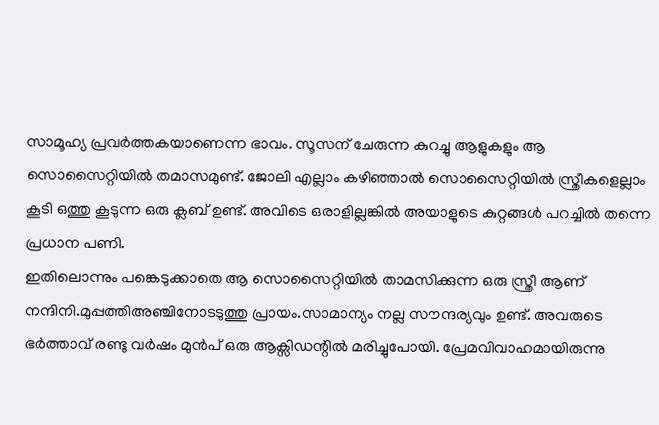സാമൂഹ്യ പ്രവർത്തകയാണെന്ന ഭാവം. സൂസന് ചേരുന്ന കുറച്ചു ആളുകളും ആ സൊസൈറ്റിയിൽ തമാസമുണ്ട്. ജോലി എല്ലാം കഴിഞ്ഞാൽ സൊസൈറ്റിയിൽ സ്ത്രീകളെല്ലാം കൂടി ഒത്തു കൂടുന്ന ഒരു ക്ലബ് ഉണ്ട്. അവിടെ ഒരാളില്ലങ്കിൽ അയാളുടെ കുറ്റങ്ങൾ പറച്ചിൽ തന്നെ പ്രധാന പണി.
ഇതിലൊന്നും പങ്കെടുക്കാതെ ആ സൊസൈറ്റിയിൽ താമസിക്കുന്ന ഒരു സ്ത്രീ ആണ് നന്ദിനി.മുപ്പത്തിഅഞ്ചിനോടടുത്തു പ്രായം.സാമാന്യം നല്ല സൗന്ദര്യവും ഉണ്ട്. അവരുടെ ഭർത്താവ് രണ്ടു വർഷം മുൻപ് ഒരു ആക്സിഡന്റിൽ മരിച്ചുപോയി. പ്രേമവിവാഹമായിരുന്നു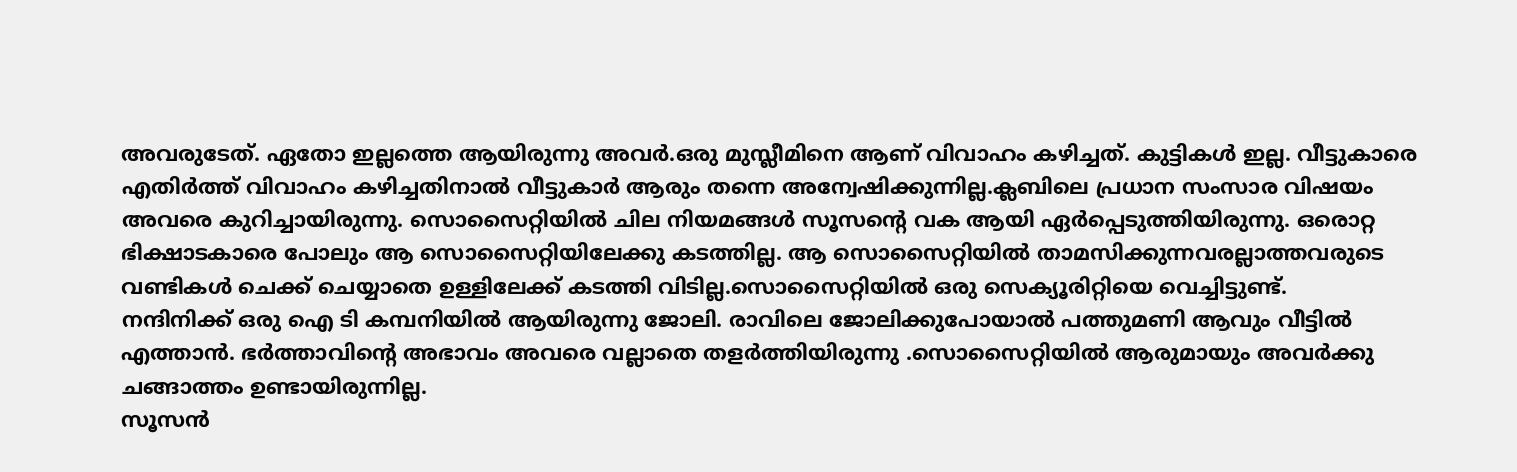അവരുടേത്. ഏതോ ഇല്ലത്തെ ആയിരുന്നു അവർ.ഒരു മുസ്ലീമിനെ ആണ് വിവാഹം കഴിച്ചത്. കുട്ടികൾ ഇല്ല. വീട്ടുകാരെ എതിർത്ത് വിവാഹം കഴിച്ചതിനാൽ വീട്ടുകാർ ആരും തന്നെ അന്വേഷിക്കുന്നില്ല.ക്ലബിലെ പ്രധാന സംസാര വിഷയം അവരെ കുറിച്ചായിരുന്നു. സൊസൈറ്റിയിൽ ചില നിയമങ്ങൾ സൂസന്റെ വക ആയി ഏർപ്പെടുത്തിയിരുന്നു. ഒരൊറ്റ ഭിക്ഷാടകാരെ പോലും ആ സൊസൈറ്റിയിലേക്കു കടത്തില്ല. ആ സൊസൈറ്റിയിൽ താമസിക്കുന്നവരല്ലാത്തവരുടെ വണ്ടികൾ ചെക്ക് ചെയ്യാതെ ഉള്ളിലേക്ക് കടത്തി വിടില്ല.സൊസൈറ്റിയിൽ ഒരു സെക്യൂരിറ്റിയെ വെച്ചിട്ടുണ്ട്.
നന്ദിനിക്ക് ഒരു ഐ ടി കമ്പനിയിൽ ആയിരുന്നു ജോലി. രാവിലെ ജോലിക്കുപോയാൽ പത്തുമണി ആവും വീട്ടിൽ എത്താൻ. ഭർത്താവിന്റെ അഭാവം അവരെ വല്ലാതെ തളർത്തിയിരുന്നു .സൊസൈറ്റിയിൽ ആരുമായും അവർക്കു ചങ്ങാത്തം ഉണ്ടായിരുന്നില്ല.
സൂസൻ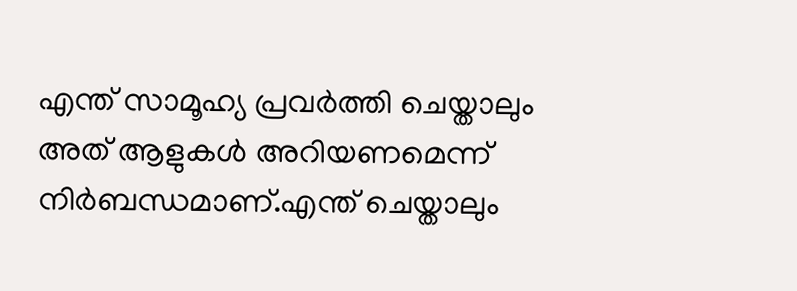എന്ത് സാമൂഹ്യ പ്രവർത്തി ചെയ്താലും അത് ആളുകൾ അറിയണമെന്ന് നിർബന്ധമാണ്.എന്ത് ചെയ്താലും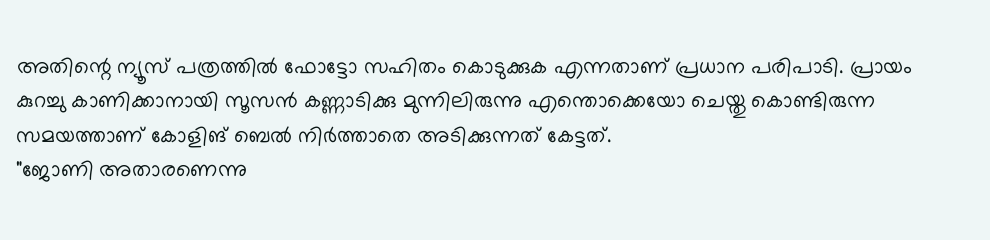അതിന്റെ ന്യൂസ് പത്രത്തിൽ ഫോട്ടോ സഹിതം കൊടുക്കുക എന്നതാണ് പ്രധാന പരിപാടി. പ്രായം കുറച്ചു കാണിക്കാനായി സൂസൻ കണ്ണാടിക്കു മുന്നിലിരുന്നു എന്തൊക്കെയോ ചെയ്തു കൊണ്ടിരുന്ന സമയത്താണ് കോളിങ് ബെൽ നിർത്താതെ അടിക്കുന്നത് കേട്ടത്.
"ജോണി അതാരണെന്നു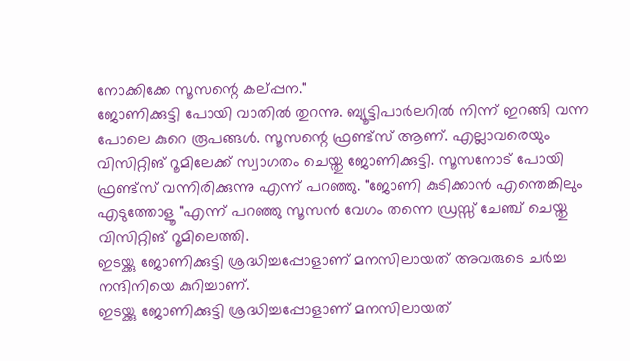നോക്കിക്കേ സൂസന്റെ കല്പ്പന."
ജോണിക്കുട്ടി പോയി വാതിൽ തുറന്നു. ബ്യൂട്ടിപാർലറിൽ നിന്ന് ഇറങ്ങി വന്ന പോലെ കുറെ രൂപങ്ങൾ. സൂസന്റെ ഫ്രണ്ട്സ് ആണ്. എല്ലാവരെയും വിസിറ്റിങ് റൂമിലേക്ക് സ്വാഗതം ചെയ്തു ജോണിക്കുട്ടി. സൂസനോട് പോയി ഫ്രണ്ട്സ് വന്നിരിക്കുന്നു എന്ന് പറഞ്ഞു. "ജോണി കുടിക്കാൻ എന്തെങ്കിലും എടുത്തോളൂ "എന്ന് പറഞ്ഞു സൂസൻ വേഗം തന്നെ ഡ്രസ്സ് ചേഞ്ച് ചെയ്തു വിസിറ്റിങ് റൂമിലെത്തി.
ഇടയ്ക്കു ജോണിക്കുട്ടി ശ്രദ്ധിച്ചപ്പോളാണ് മനസിലായത് അവരുടെ ചർച്ച നന്ദിനിയെ കുറിച്ചാണ്.
ഇടയ്ക്കു ജോണിക്കുട്ടി ശ്രദ്ധിച്ചപ്പോളാണ് മനസിലായത്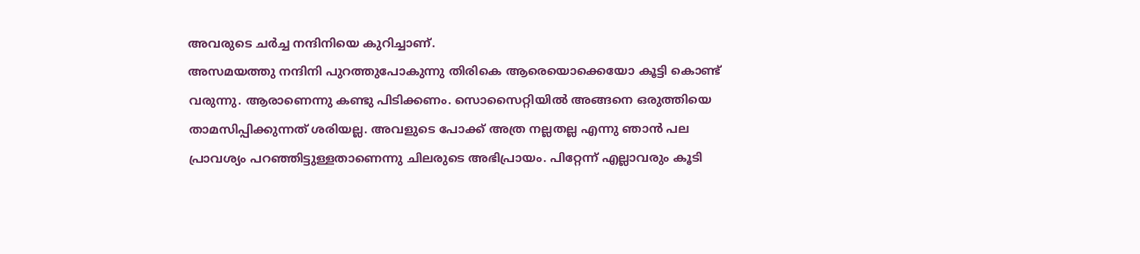അവരുടെ ചർച്ച നന്ദിനിയെ കുറിച്ചാണ്.
അസമയത്തു നന്ദിനി പുറത്തുപോകുന്നു തിരികെ ആരെയൊക്കെയോ കൂട്ടി കൊണ്ട് വരുന്നു. ആരാണെന്നു കണ്ടു പിടിക്കണം. സൊസൈറ്റിയിൽ അങ്ങനെ ഒരുത്തിയെ താമസിപ്പിക്കുന്നത് ശരിയല്ല. അവളുടെ പോക്ക് അത്ര നല്ലതല്ല എന്നു ഞാൻ പല പ്രാവശ്യം പറഞ്ഞിട്ടുള്ളതാണെന്നു ചിലരുടെ അഭിപ്രായം. പിറ്റേന്ന് എല്ലാവരും കൂടി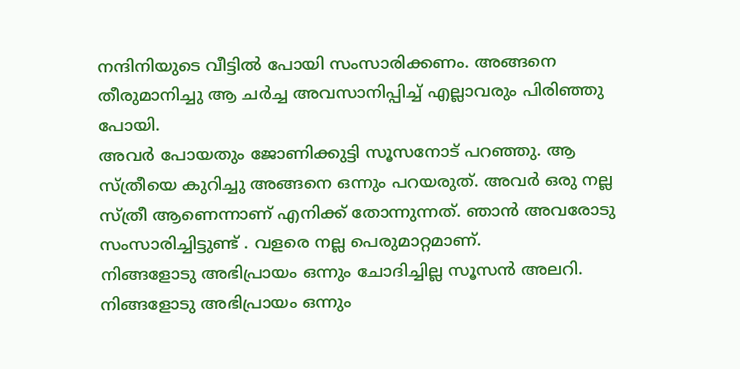നന്ദിനിയുടെ വീട്ടിൽ പോയി സംസാരിക്കണം. അങ്ങനെ തീരുമാനിച്ചു ആ ചർച്ച അവസാനിപ്പിച്ച് എല്ലാവരും പിരിഞ്ഞു പോയി.
അവർ പോയതും ജോണിക്കുട്ടി സൂസനോട് പറഞ്ഞു. ആ സ്ത്രീയെ കുറിച്ചു അങ്ങനെ ഒന്നും പറയരുത്. അവർ ഒരു നല്ല സ്ത്രീ ആണെന്നാണ് എനിക്ക് തോന്നുന്നത്. ഞാൻ അവരോടു സംസാരിച്ചിട്ടുണ്ട് . വളരെ നല്ല പെരുമാറ്റമാണ്.
നിങ്ങളോടു അഭിപ്രായം ഒന്നും ചോദിച്ചില്ല സൂസൻ അലറി.
നിങ്ങളോടു അഭിപ്രായം ഒന്നും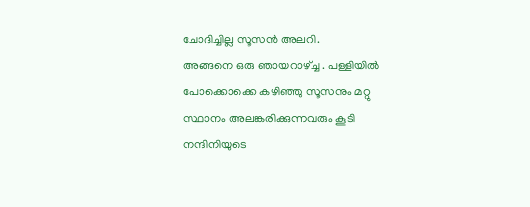ചോദിച്ചില്ല സൂസൻ അലറി.
അങ്ങനെ ഒരു ഞായറാഴ്ച്ച . പള്ളിയിൽ പോക്കൊക്കെ കഴിഞ്ഞു സൂസനും മറ്റു സ്ഥാനം അലങ്കരിക്കുന്നവരും കൂടി നന്ദിനിയുടെ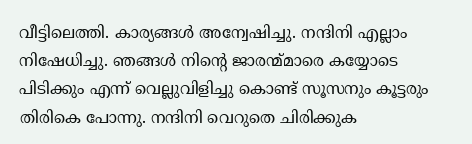വീട്ടിലെത്തി. കാര്യങ്ങൾ അന്വേഷിച്ചു. നന്ദിനി എല്ലാം നിഷേധിച്ചു. ഞങ്ങൾ നിന്റെ ജാരന്മ്മാരെ കയ്യോടെ പിടിക്കും എന്ന് വെല്ലുവിളിച്ചു കൊണ്ട് സൂസനും കൂട്ടരും തിരികെ പോന്നു. നന്ദിനി വെറുതെ ചിരിക്കുക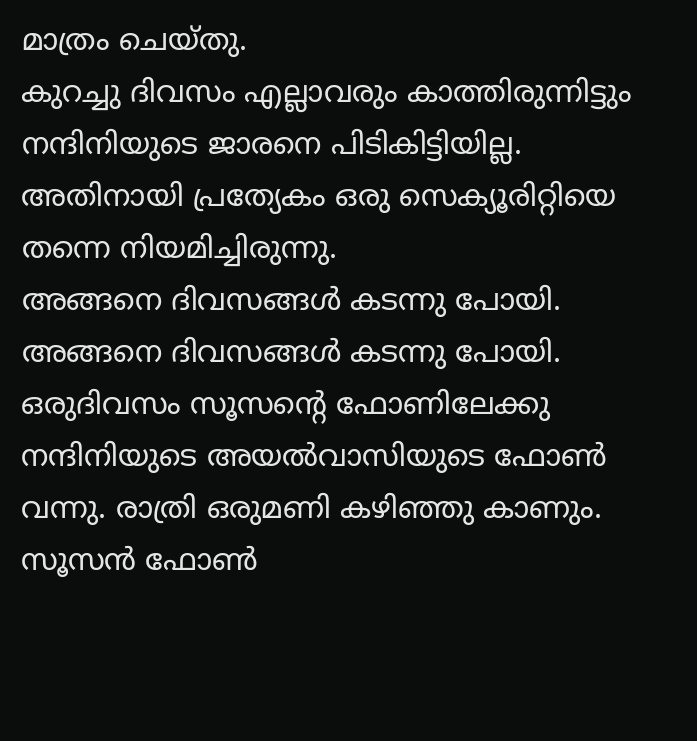മാത്രം ചെയ്തു.
കുറച്ചു ദിവസം എല്ലാവരും കാത്തിരുന്നിട്ടും നന്ദിനിയുടെ ജാരനെ പിടികിട്ടിയില്ല. അതിനായി പ്രത്യേകം ഒരു സെക്യൂരിറ്റിയെ തന്നെ നിയമിച്ചിരുന്നു.
അങ്ങനെ ദിവസങ്ങൾ കടന്നു പോയി.
അങ്ങനെ ദിവസങ്ങൾ കടന്നു പോയി.
ഒരുദിവസം സൂസന്റെ ഫോണിലേക്കു നന്ദിനിയുടെ അയൽവാസിയുടെ ഫോൺ വന്നു. രാത്രി ഒരുമണി കഴിഞ്ഞു കാണും. സൂസൻ ഫോൺ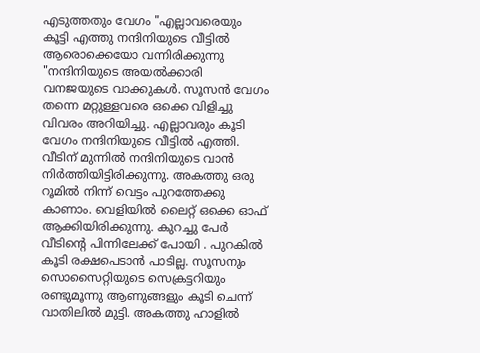എടുത്തതും വേഗം "എല്ലാവരെയും കൂട്ടി എത്തു നന്ദിനിയുടെ വീട്ടിൽ ആരൊക്കെയോ വന്നിരിക്കുന്നു "നന്ദിനിയുടെ അയൽക്കാരി വനജയുടെ വാക്കുകൾ. സൂസൻ വേഗം തന്നെ മറ്റുള്ളവരെ ഒക്കെ വിളിച്ചു വിവരം അറിയിച്ചു. എല്ലാവരും കൂടി വേഗം നന്ദിനിയുടെ വീട്ടിൽ എത്തി.
വീടിന് മുന്നിൽ നന്ദിനിയുടെ വാൻ നിർത്തിയിട്ടിരിക്കുന്നു. അകത്തു ഒരു റൂമിൽ നിന്ന് വെട്ടം പുറത്തേക്കു കാണാം. വെളിയിൽ ലൈറ്റ് ഒക്കെ ഓഫ് ആക്കിയിരിക്കുന്നു. കുറച്ചു പേർ വീടിന്റെ പിന്നിലേക്ക് പോയി . പുറകിൽ കൂടി രക്ഷപെടാൻ പാടില്ല. സൂസനും സൊസൈറ്റിയുടെ സെക്രട്ടറിയും രണ്ടുമൂന്നു ആണുങ്ങളും കൂടി ചെന്ന് വാതിലിൽ മുട്ടി. അകത്തു ഹാളിൽ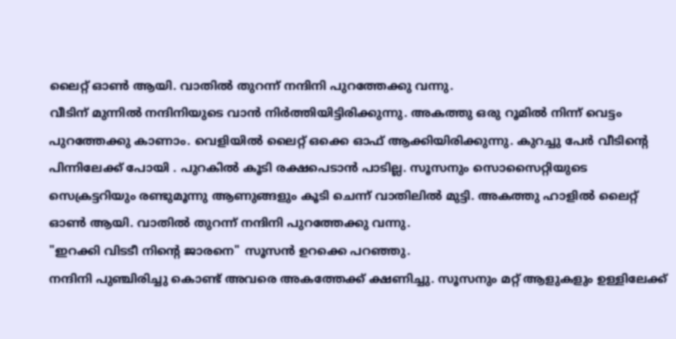ലൈറ്റ് ഓൺ ആയി. വാതിൽ തുറന്ന് നന്ദിനി പുറത്തേക്കു വന്നു.
വീടിന് മുന്നിൽ നന്ദിനിയുടെ വാൻ നിർത്തിയിട്ടിരിക്കുന്നു. അകത്തു ഒരു റൂമിൽ നിന്ന് വെട്ടം പുറത്തേക്കു കാണാം. വെളിയിൽ ലൈറ്റ് ഒക്കെ ഓഫ് ആക്കിയിരിക്കുന്നു. കുറച്ചു പേർ വീടിന്റെ പിന്നിലേക്ക് പോയി . പുറകിൽ കൂടി രക്ഷപെടാൻ പാടില്ല. സൂസനും സൊസൈറ്റിയുടെ സെക്രട്ടറിയും രണ്ടുമൂന്നു ആണുങ്ങളും കൂടി ചെന്ന് വാതിലിൽ മുട്ടി. അകത്തു ഹാളിൽ ലൈറ്റ് ഓൺ ആയി. വാതിൽ തുറന്ന് നന്ദിനി പുറത്തേക്കു വന്നു.
"ഇറക്കി വിടടീ നിന്റെ ജാരനെ" സൂസൻ ഉറക്കെ പറഞ്ഞു.
നന്ദിനി പുഞ്ചിരിച്ചു കൊണ്ട് അവരെ അകത്തേക്ക് ക്ഷണിച്ചു. സൂസനും മറ്റ് ആളുകളും ഉള്ളിലേക്ക്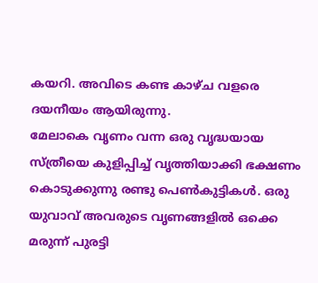കയറി. അവിടെ കണ്ട കാഴ്ച വളരെ ദയനീയം ആയിരുന്നു.
മേലാകെ വൃണം വന്ന ഒരു വൃദ്ധയായ സ്ത്രീയെ കുളിപ്പിച്ച് വൃത്തിയാക്കി ഭക്ഷണം കൊടുക്കുന്നു രണ്ടു പെൺകുട്ടികൾ. ഒരു യുവാവ് അവരുടെ വൃണങ്ങളിൽ ഒക്കെ മരുന്ന് പുരട്ടി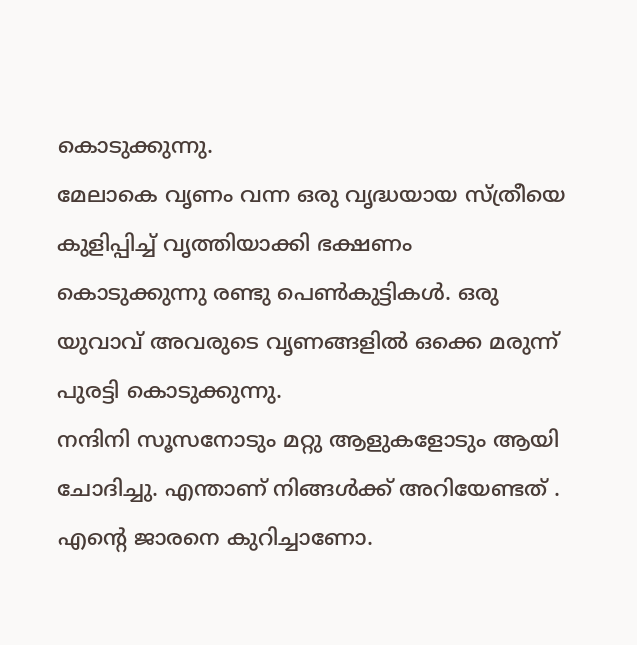കൊടുക്കുന്നു.
മേലാകെ വൃണം വന്ന ഒരു വൃദ്ധയായ സ്ത്രീയെ കുളിപ്പിച്ച് വൃത്തിയാക്കി ഭക്ഷണം കൊടുക്കുന്നു രണ്ടു പെൺകുട്ടികൾ. ഒരു യുവാവ് അവരുടെ വൃണങ്ങളിൽ ഒക്കെ മരുന്ന് പുരട്ടി കൊടുക്കുന്നു.
നന്ദിനി സൂസനോടും മറ്റു ആളുകളോടും ആയി ചോദിച്ചു. എന്താണ് നിങ്ങൾക്ക് അറിയേണ്ടത് . എന്റെ ജാരനെ കുറിച്ചാണോ.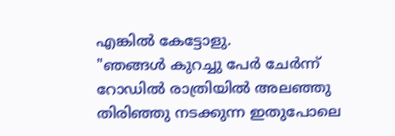എങ്കിൽ കേട്ടോളു.
"ഞങ്ങൾ കുറച്ചു പേർ ചേർന്ന് റോഡിൽ രാത്രിയിൽ അലഞ്ഞു തിരിഞ്ഞു നടക്കുന്ന ഇതുപോലെ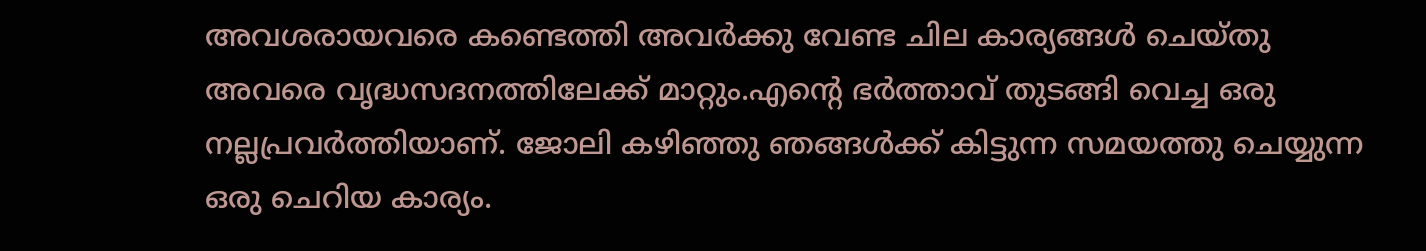അവശരായവരെ കണ്ടെത്തി അവർക്കു വേണ്ട ചില കാര്യങ്ങൾ ചെയ്തു അവരെ വൃദ്ധസദനത്തിലേക്ക് മാറ്റും.എന്റെ ഭർത്താവ് തുടങ്ങി വെച്ച ഒരു നല്ലപ്രവർത്തിയാണ്. ജോലി കഴിഞ്ഞു ഞങ്ങൾക്ക് കിട്ടുന്ന സമയത്തു ചെയ്യുന്ന ഒരു ചെറിയ കാര്യം.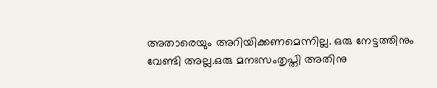അതാരെയും അറിയിക്കണമെന്നില്ല. ഒരു നേട്ടത്തിനും വേണ്ടി അല്ല.ഒരു മനഃസംതൃപ്തി അതിനു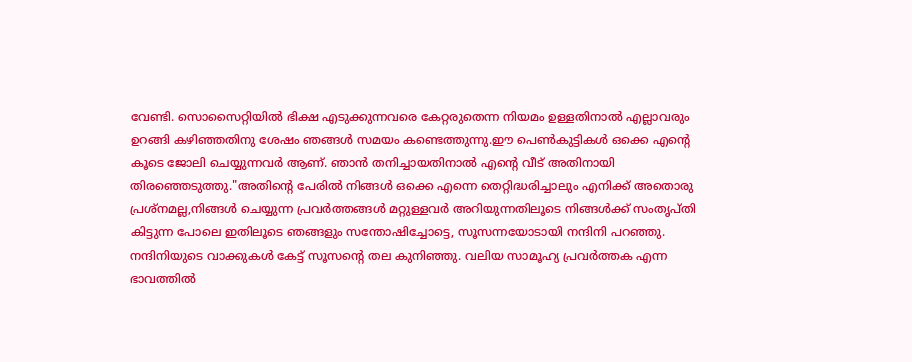വേണ്ടി. സൊസൈറ്റിയിൽ ഭിക്ഷ എടുക്കുന്നവരെ കേറ്റരുതെന്ന നിയമം ഉള്ളതിനാൽ എല്ലാവരും ഉറങ്ങി കഴിഞ്ഞതിനു ശേഷം ഞങ്ങൾ സമയം കണ്ടെത്തുന്നു.ഈ പെൺകുട്ടികൾ ഒക്കെ എന്റെ കൂടെ ജോലി ചെയ്യുന്നവർ ആണ്. ഞാൻ തനിച്ചായതിനാൽ എന്റെ വീട് അതിനായി തിരഞ്ഞെടുത്തു."അതിന്റെ പേരിൽ നിങ്ങൾ ഒക്കെ എന്നെ തെറ്റിദ്ധരിച്ചാലും എനിക്ക് അതൊരു പ്രശ്നമല്ല,നിങ്ങൾ ചെയ്യുന്ന പ്രവർത്തങ്ങൾ മറ്റുള്ളവർ അറിയുന്നതിലൂടെ നിങ്ങൾക്ക് സംതൃപ്തി കിട്ടുന്ന പോലെ ഇതിലൂടെ ഞങ്ങളും സന്തോഷിച്ചോട്ടെ, സൂസന്നയോടായി നന്ദിനി പറഞ്ഞു.
നന്ദിനിയുടെ വാക്കുകൾ കേട്ട് സൂസന്റെ തല കുനിഞ്ഞു. വലിയ സാമൂഹ്യ പ്രവർത്തക എന്ന ഭാവത്തിൽ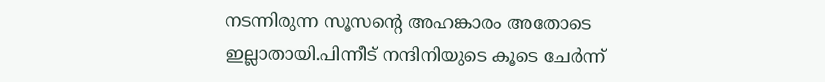നടന്നിരുന്ന സൂസന്റെ അഹങ്കാരം അതോടെ ഇല്ലാതായി.പിന്നീട് നന്ദിനിയുടെ കൂടെ ചേർന്ന്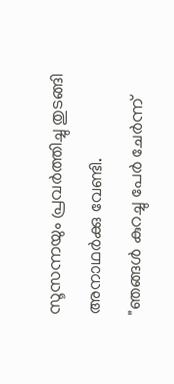സൂസന്നയും പ്രവർത്തിച്ചു തുടങ്ങി അനാഥർക്കു വേണ്ടി.
"ഞങ്ങൾ കുറച്ചു പേർ ചേർന്ന്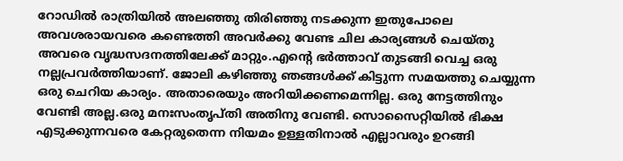റോഡിൽ രാത്രിയിൽ അലഞ്ഞു തിരിഞ്ഞു നടക്കുന്ന ഇതുപോലെ അവശരായവരെ കണ്ടെത്തി അവർക്കു വേണ്ട ചില കാര്യങ്ങൾ ചെയ്തു അവരെ വൃദ്ധസദനത്തിലേക്ക് മാറ്റും.എന്റെ ഭർത്താവ് തുടങ്ങി വെച്ച ഒരു നല്ലപ്രവർത്തിയാണ്. ജോലി കഴിഞ്ഞു ഞങ്ങൾക്ക് കിട്ടുന്ന സമയത്തു ചെയ്യുന്ന ഒരു ചെറിയ കാര്യം. അതാരെയും അറിയിക്കണമെന്നില്ല. ഒരു നേട്ടത്തിനും വേണ്ടി അല്ല.ഒരു മനഃസംതൃപ്തി അതിനു വേണ്ടി. സൊസൈറ്റിയിൽ ഭിക്ഷ എടുക്കുന്നവരെ കേറ്റരുതെന്ന നിയമം ഉള്ളതിനാൽ എല്ലാവരും ഉറങ്ങി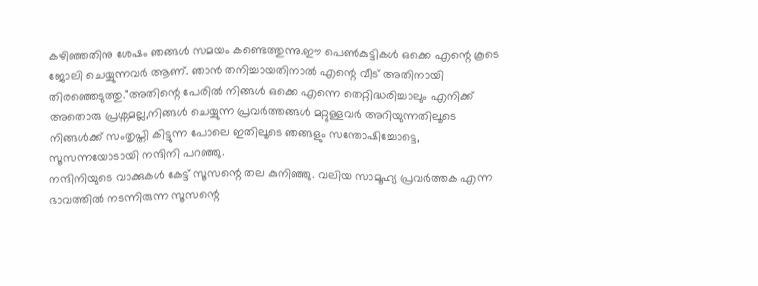കഴിഞ്ഞതിനു ശേഷം ഞങ്ങൾ സമയം കണ്ടെത്തുന്നു.ഈ പെൺകുട്ടികൾ ഒക്കെ എന്റെ കൂടെ ജോലി ചെയ്യുന്നവർ ആണ്. ഞാൻ തനിച്ചായതിനാൽ എന്റെ വീട് അതിനായി തിരഞ്ഞെടുത്തു."അതിന്റെ പേരിൽ നിങ്ങൾ ഒക്കെ എന്നെ തെറ്റിദ്ധരിച്ചാലും എനിക്ക് അതൊരു പ്രശ്നമല്ല,നിങ്ങൾ ചെയ്യുന്ന പ്രവർത്തങ്ങൾ മറ്റുള്ളവർ അറിയുന്നതിലൂടെ നിങ്ങൾക്ക് സംതൃപ്തി കിട്ടുന്ന പോലെ ഇതിലൂടെ ഞങ്ങളും സന്തോഷിച്ചോട്ടെ, സൂസന്നയോടായി നന്ദിനി പറഞ്ഞു.
നന്ദിനിയുടെ വാക്കുകൾ കേട്ട് സൂസന്റെ തല കുനിഞ്ഞു. വലിയ സാമൂഹ്യ പ്രവർത്തക എന്ന ഭാവത്തിൽ നടന്നിരുന്ന സൂസന്റെ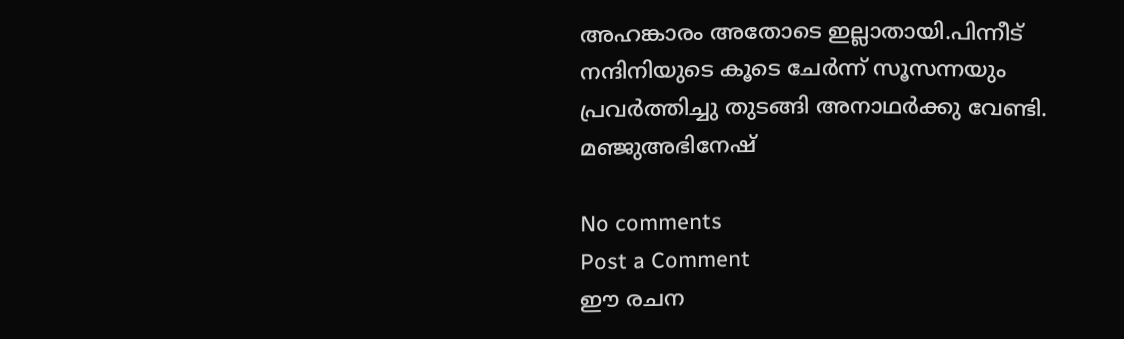അഹങ്കാരം അതോടെ ഇല്ലാതായി.പിന്നീട് നന്ദിനിയുടെ കൂടെ ചേർന്ന് സൂസന്നയും പ്രവർത്തിച്ചു തുടങ്ങി അനാഥർക്കു വേണ്ടി.
മഞ്ജുഅഭിനേഷ്

No comments
Post a Comment
ഈ രചന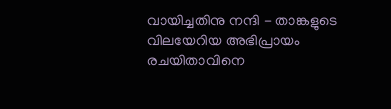വായിച്ചതിനു നന്ദി - താങ്കളുടെ വിലയേറിയ അഭിപ്രായം രചയിതാവിനെ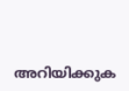അറിയിക്കുക